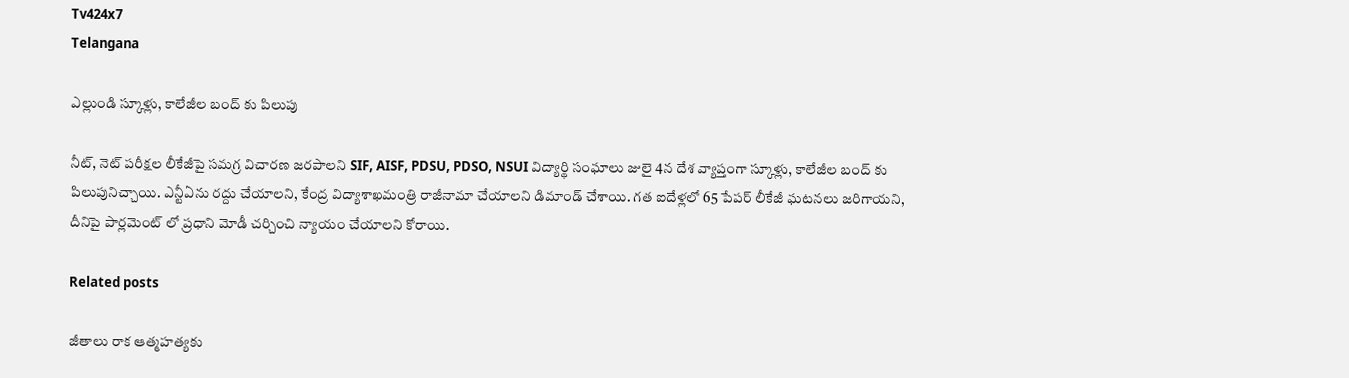Tv424x7
Telangana

ఎల్లుండి స్కూళ్లు, కాలేజీల బంద్ కు పిలుపు

నీట్, నెట్ పరీక్షల లీకేజీపై సమగ్ర విచారణ జరపాలని SIF, AISF, PDSU, PDSO, NSUI విద్యార్థి సంఘాలు జులై 4న దేశ వ్యాప్తంగా స్కూళ్లు, కాలేజీల బంద్ కు పిలుపునిచ్చాయి. ఎన్టీఏను రద్దు చేయాలని, కేంద్ర విద్యాశాఖమంత్రి రాజీనామా చేయాలని డిమాండ్ చేశాయి. గత ఐదేళ్లలో 65 పేపర్ లీకేజీ ఘటనలు జరిగాయని, దీనిపై పార్లమెంట్ లో ప్రధాని మోడీ చర్చించి న్యాయం చేయాలని కోరాయి.

Related posts

జీతాలు రాక ఆత్మహత్యకు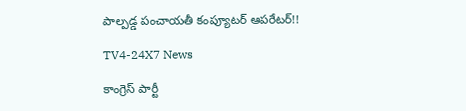పాల్పడ్డ పంచాయతీ కంప్యూటర్ ఆపరేటర్!!

TV4-24X7 News

కాంగ్రెస్ పార్టీ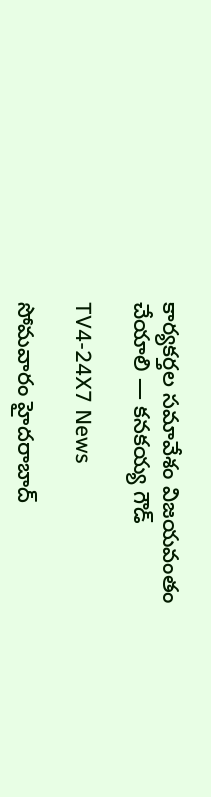కార్యకర్తల సమావేశం విజయవంతం చేయాలి — కనకయ్య గౌడ్

TV4-24X7 News

సోమవారం హైదరాబాద్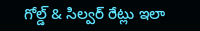గోల్డ్ & సిల్వర్ రేట్లు ఇలా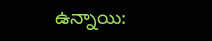ఉన్నాయి: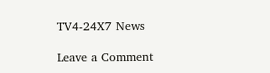TV4-24X7 News

Leave a Comment